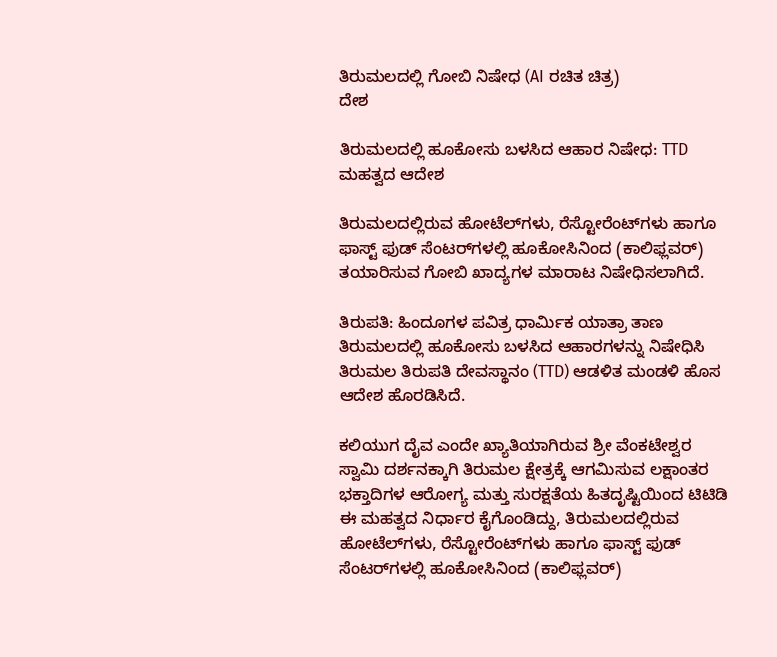ತಿರುಮಲದಲ್ಲಿ ಗೋಬಿ ನಿಷೇಧ (AI ರಚಿತ ಚಿತ್ರ)
ದೇಶ

ತಿರುಮಲದಲ್ಲಿ ಹೂಕೋಸು ಬಳಸಿದ ಆಹಾರ ನಿಷೇಧ: TTD ಮಹತ್ವದ ಆದೇಶ

ತಿರುಮಲದಲ್ಲಿರುವ ಹೋಟೆಲ್‌ಗಳು, ರೆಸ್ಟೋರೆಂಟ್‌ಗಳು ಹಾಗೂ ಫಾಸ್ಟ್ ಫುಡ್ ಸೆಂಟರ್‌ಗಳಲ್ಲಿ ಹೂಕೋಸಿನಿಂದ (ಕಾಲಿಫ್ಲವರ್) ತಯಾರಿಸುವ ಗೋಬಿ ಖಾದ್ಯಗಳ ಮಾರಾಟ ನಿಷೇಧಿಸಲಾಗಿದೆ.

ತಿರುಪತಿ: ಹಿಂದೂಗಳ ಪವಿತ್ರ ಧಾರ್ಮಿಕ ಯಾತ್ರಾ ತಾಣ ತಿರುಮಲದಲ್ಲಿ ಹೂಕೋಸು ಬಳಸಿದ ಆಹಾರಗಳನ್ನು ನಿಷೇಧಿಸಿ ತಿರುಮಲ ತಿರುಪತಿ ದೇವಸ್ಥಾನಂ (TTD) ಆಡಳಿತ ಮಂಡಳಿ ಹೊಸ ಆದೇಶ ಹೊರಡಿಸಿದೆ.

ಕಲಿಯುಗ ದೈವ ಎಂದೇ ಖ್ಯಾತಿಯಾಗಿರುವ ಶ್ರೀ ವೆಂಕಟೇಶ್ವರ ಸ್ವಾಮಿ ದರ್ಶನಕ್ಕಾಗಿ ತಿರುಮಲ ಕ್ಷೇತ್ರಕ್ಕೆ ಆಗಮಿಸುವ ಲಕ್ಷಾಂತರ ಭಕ್ತಾದಿಗಳ ಆರೋಗ್ಯ ಮತ್ತು ಸುರಕ್ಷತೆಯ ಹಿತದೃಷ್ಟಿಯಿಂದ ಟಿಟಿಡಿ ಈ ಮಹತ್ವದ ನಿರ್ಧಾರ ಕೈಗೊಂಡಿದ್ದು, ತಿರುಮಲದಲ್ಲಿರುವ ಹೋಟೆಲ್‌ಗಳು, ರೆಸ್ಟೋರೆಂಟ್‌ಗಳು ಹಾಗೂ ಫಾಸ್ಟ್ ಫುಡ್ ಸೆಂಟರ್‌ಗಳಲ್ಲಿ ಹೂಕೋಸಿನಿಂದ (ಕಾಲಿಫ್ಲವರ್)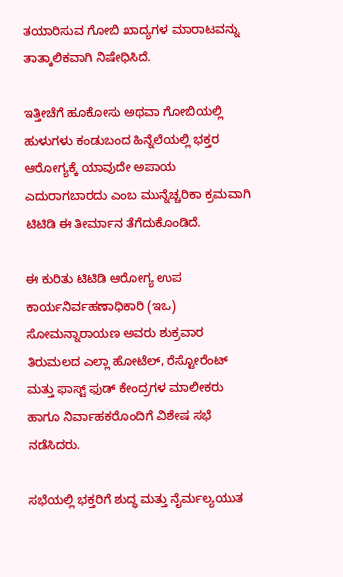ತಯಾರಿಸುವ ಗೋಬಿ ಖಾದ್ಯಗಳ ಮಾರಾಟವನ್ನು ತಾತ್ಕಾಲಿಕವಾಗಿ ನಿಷೇಧಿಸಿದೆ.

ಇತ್ತೀಚೆಗೆ ಹೂಕೋಸು ಅಥವಾ ಗೋಬಿಯಲ್ಲಿ ಹುಳುಗಳು ಕಂಡುಬಂದ ಹಿನ್ನೆಲೆಯಲ್ಲಿ ಭಕ್ತರ ಆರೋಗ್ಯಕ್ಕೆ ಯಾವುದೇ ಅಪಾಯ ಎದುರಾಗಬಾರದು ಎಂಬ ಮುನ್ನೆಚ್ಚರಿಕಾ ಕ್ರಮವಾಗಿ ಟಿಟಿಡಿ ಈ ತೀರ್ಮಾನ ತೆಗೆದುಕೊಂಡಿದೆ.

ಈ ಕುರಿತು ಟಿಟಿಡಿ ಆರೋಗ್ಯ ಉಪ ಕಾರ್ಯನಿರ್ವಹಣಾಧಿಕಾರಿ (ಇಒ) ಸೋಮನ್ನಾರಾಯಣ ಅವರು ಶುಕ್ರವಾರ ತಿರುಮಲದ ಎಲ್ಲಾ ಹೋಟೆಲ್, ರೆಸ್ಟೋರೆಂಟ್ ಮತ್ತು ಫಾಸ್ಟ್ ಫುಡ್ ಕೇಂದ್ರಗಳ ಮಾಲೀಕರು ಹಾಗೂ ನಿರ್ವಾಹಕರೊಂದಿಗೆ ವಿಶೇಷ ಸಭೆ ನಡೆಸಿದರು.

ಸಭೆಯಲ್ಲಿ ಭಕ್ತರಿಗೆ ಶುದ್ಧ ಮತ್ತು ನೈರ್ಮಲ್ಯಯುತ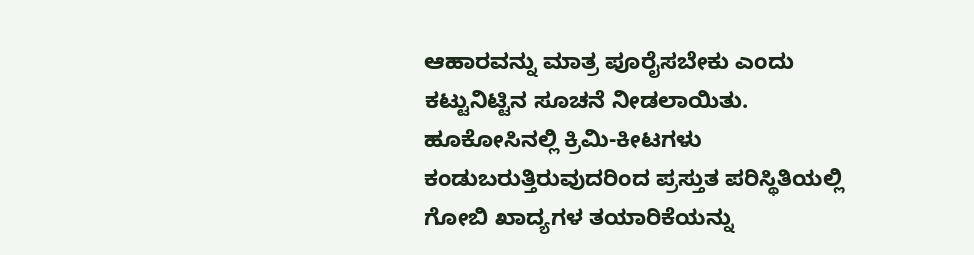ಆಹಾರವನ್ನು ಮಾತ್ರ ಪೂರೈಸಬೇಕು ಎಂದು ಕಟ್ಟುನಿಟ್ಟಿನ ಸೂಚನೆ ನೀಡಲಾಯಿತು. ಹೂಕೋಸಿನಲ್ಲಿ ಕ್ರಿಮಿ-ಕೀಟಗಳು ಕಂಡುಬರುತ್ತಿರುವುದರಿಂದ ಪ್ರಸ್ತುತ ಪರಿಸ್ಥಿತಿಯಲ್ಲಿ ಗೋಬಿ ಖಾದ್ಯಗಳ ತಯಾರಿಕೆಯನ್ನು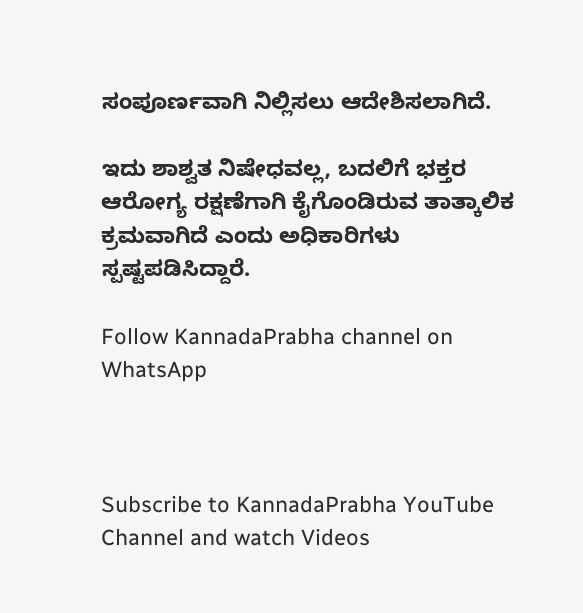ಸಂಪೂರ್ಣವಾಗಿ ನಿಲ್ಲಿಸಲು ಆದೇಶಿಸಲಾಗಿದೆ.

ಇದು ಶಾಶ್ವತ ನಿಷೇಧವಲ್ಲ, ಬದಲಿಗೆ ಭಕ್ತರ ಆರೋಗ್ಯ ರಕ್ಷಣೆಗಾಗಿ ಕೈಗೊಂಡಿರುವ ತಾತ್ಕಾಲಿಕ ಕ್ರಮವಾಗಿದೆ ಎಂದು ಅಧಿಕಾರಿಗಳು ಸ್ಪಷ್ಟಪಡಿಸಿದ್ದಾರೆ.

Follow KannadaPrabha channel on WhatsApp



Subscribe to KannadaPrabha YouTube Channel and watch Videos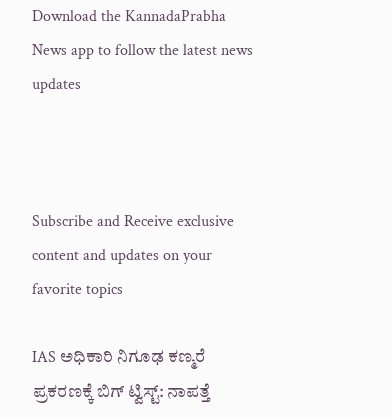Download the KannadaPrabha News app to follow the latest news updates



Subscribe and Receive exclusive content and updates on your favorite topics

IAS ಅಧಿಕಾರಿ ನಿಗೂಢ ಕಣ್ಮರೆ ಪ್ರಕರಣಕ್ಕೆ ಬಿಗ್ ಟ್ವಿಸ್ಟ್: ನಾಪತ್ತೆ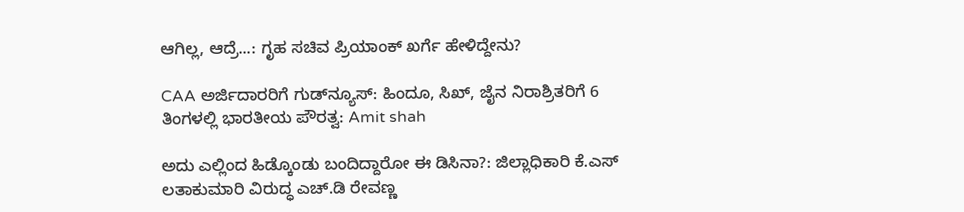ಆಗಿಲ್ಲ, ಆದ್ರೆ...: ಗೃಹ ಸಚಿವ ಪ್ರಿಯಾಂಕ್ ಖರ್ಗೆ ಹೇಳಿದ್ದೇನು?

CAA ಅರ್ಜಿದಾರರಿಗೆ ಗುಡ್‌ನ್ಯೂಸ್: ಹಿಂದೂ, ಸಿಖ್, ಜೈನ ನಿರಾಶ್ರಿತರಿಗೆ 6 ತಿಂಗಳಲ್ಲಿ ಭಾರತೀಯ ಪೌರತ್ವ: Amit shah

ಅದು ಎಲ್ಲಿಂದ ಹಿಡ್ಕೊಂಡು ಬಂದಿದ್ದಾರೋ ಈ ಡಿಸಿನಾ?: ಜಿಲ್ಲಾಧಿಕಾರಿ ಕೆ.ಎಸ್ ಲತಾಕುಮಾರಿ ವಿರುದ್ಧ ಎಚ್.ಡಿ ರೇವಣ್ಣ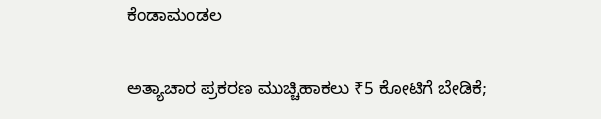ಕೆಂಡಾಮಂಡಲ

ಅತ್ಯಾಚಾರ ಪ್ರಕರಣ ಮುಚ್ಚಿಹಾಕಲು ₹5 ಕೋಟಿಗೆ ಬೇಡಿಕೆ;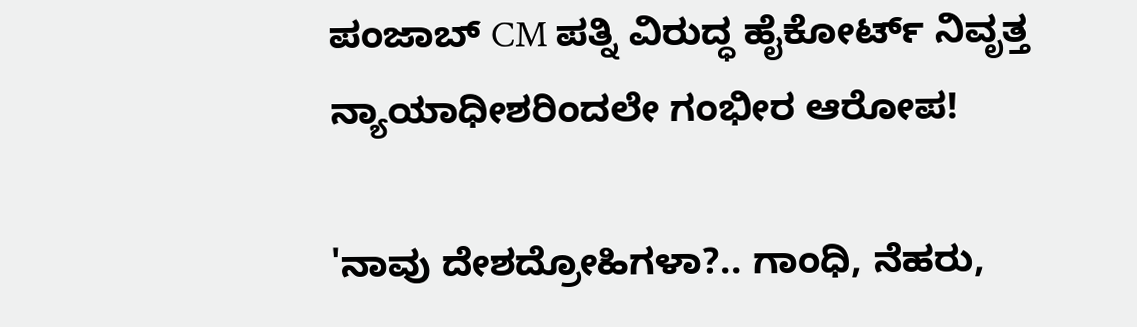ಪಂಜಾಬ್ CM ಪತ್ನಿ ವಿರುದ್ಧ ಹೈಕೋರ್ಟ್ ನಿವೃತ್ತ ನ್ಯಾಯಾಧೀಶರಿಂದಲೇ ಗಂಭೀರ ಆರೋಪ!

'ನಾವು ದೇಶದ್ರೋಹಿಗಳಾ?.. ಗಾಂಧಿ, ನೆಹರು,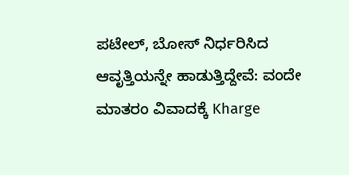ಪಟೇಲ್, ಬೋಸ್ ನಿರ್ಧರಿಸಿದ ಆವೃತ್ತಿಯನ್ನೇ ಹಾಡುತ್ತಿದ್ದೇವೆ: ವಂದೇ ಮಾತರಂ ವಿವಾದಕ್ಕೆ Kharge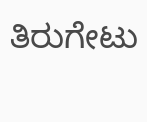ತಿರುಗೇಟು